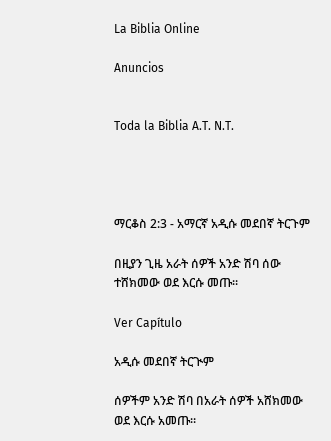La Biblia Online

Anuncios


Toda la Biblia A.T. N.T.




ማርቆስ 2:3 - አማርኛ አዲሱ መደበኛ ትርጉም

በዚያን ጊዜ አራት ሰዎች አንድ ሽባ ሰው ተሸክመው ወደ እርሱ መጡ።

Ver Capítulo

አዲሱ መደበኛ ትርጒም

ሰዎችም አንድ ሽባ በአራት ሰዎች አሸክመው ወደ እርሱ አመጡ።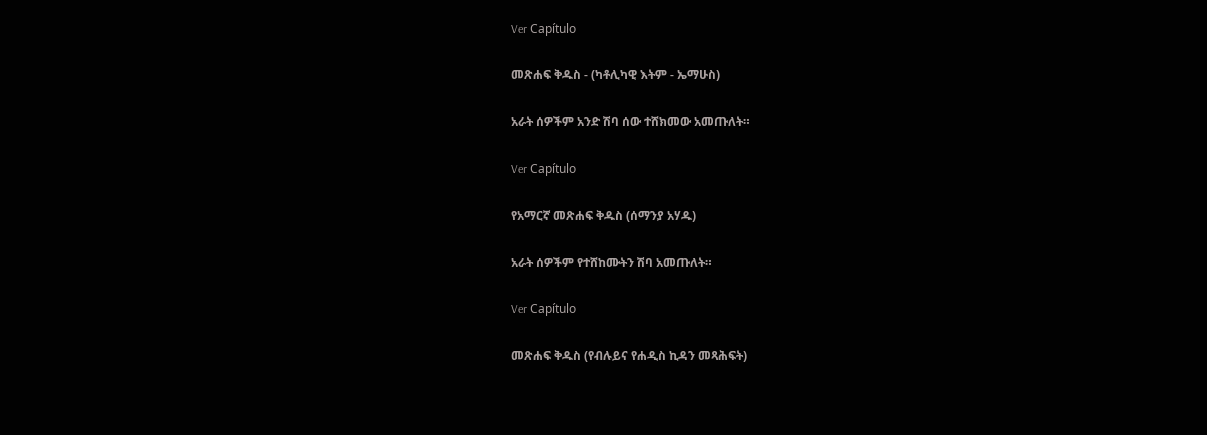Ver Capítulo

መጽሐፍ ቅዱስ - (ካቶሊካዊ እትም - ኤማሁስ)

አራት ሰዎችም አንድ ሽባ ሰው ተሸክመው አመጡለት።

Ver Capítulo

የአማርኛ መጽሐፍ ቅዱስ (ሰማንያ አሃዱ)

አራት ሰዎችም የተሸከሙትን ሽባ አመጡለት።

Ver Capítulo

መጽሐፍ ቅዱስ (የብሉይና የሐዲስ ኪዳን መጻሕፍት)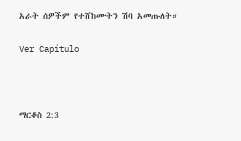አራት ሰዎችም የተሸከሙትን ሽባ አመጡለት።

Ver Capítulo



ማርቆስ 2:3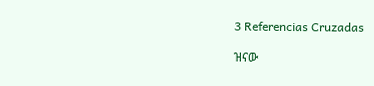3 Referencias Cruzadas

ዝናው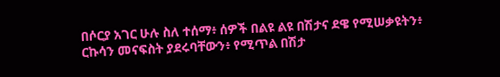በሶርያ አገር ሁሉ ስለ ተሰማ፥ ሰዎች በልዩ ልዩ በሽታና ደዌ የሚሠቃዩትን፥ ርኩሳን መናፍስት ያደሩባቸውን፥ የሚጥል በሽታ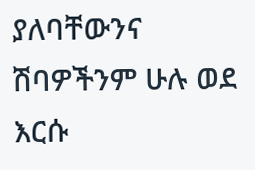ያለባቸውንና ሽባዎችንም ሁሉ ወደ እርሱ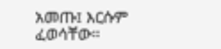አመጡ፤ እርሱም ፈወሳቸው።